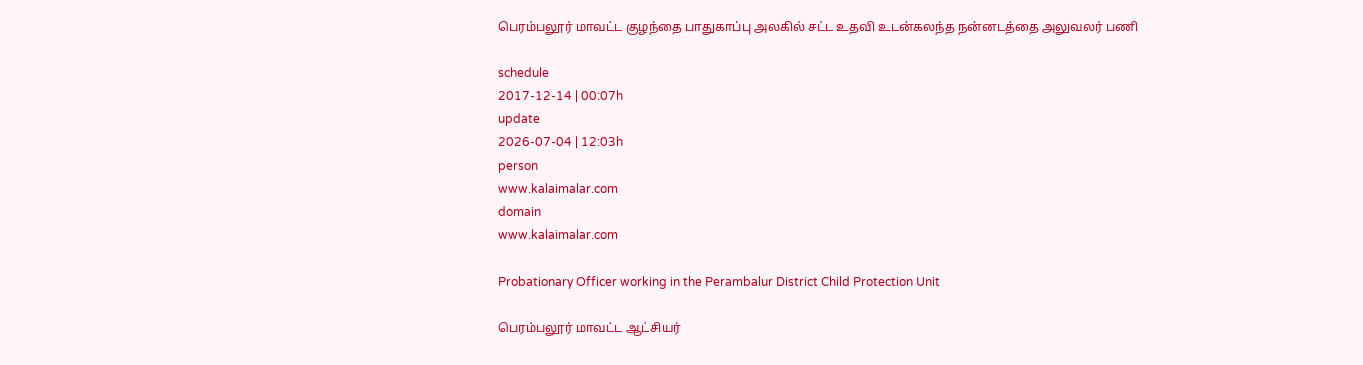பெரம்பலூர் மாவட்ட குழந்தை பாதுகாப்பு அலகில் சட்ட உதவி உடன்கலந்த நன்னடத்தை அலுவலர் பணி

schedule
2017-12-14 | 00:07h
update
2026-07-04 | 12:03h
person
www.kalaimalar.com
domain
www.kalaimalar.com

Probationary Officer working in the Perambalur District Child Protection Unit

பெரம்பலூர் மாவட்ட ஆட்சியர்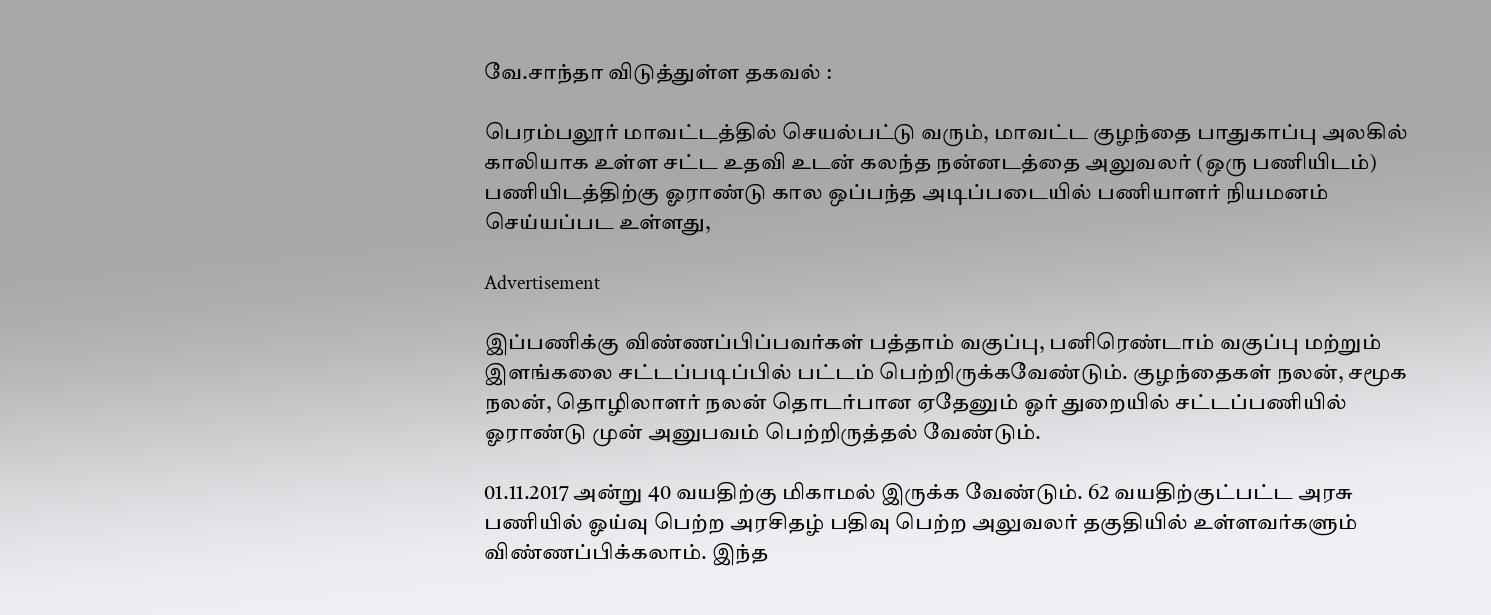வே.சாந்தா விடுத்துள்ள தகவல் :

பெரம்பலூர் மாவட்டத்தில் செயல்பட்டு வரும், மாவட்ட குழந்தை பாதுகாப்பு அலகில் காலியாக உள்ள சட்ட உதவி உடன் கலந்த நன்னடத்தை அலுவலர் (ஒரு பணியிடம்) பணியிடத்திற்கு ஓராண்டு கால ஒப்பந்த அடிப்படையில் பணியாளர் நியமனம் செய்யப்பட உள்ளது,

Advertisement

இப்பணிக்கு விண்ணப்பிப்பவர்கள் பத்தாம் வகுப்பு, பனிரெண்டாம் வகுப்பு மற்றும் இளங்கலை சட்டப்படிப்பில் பட்டம் பெற்றிருக்கவேண்டும். குழந்தைகள் நலன், சமூக நலன், தொழிலாளர் நலன் தொடர்பான ஏதேனும் ஓர் துறையில் சட்டப்பணியில் ஓராண்டு முன் அனுபவம் பெற்றிருத்தல் வேண்டும்.

01.11.2017 அன்று 40 வயதிற்கு மிகாமல் இருக்க வேண்டும். 62 வயதிற்குட்பட்ட அரசு பணியில் ஓய்வு பெற்ற அரசிதழ் பதிவு பெற்ற அலுவலர் தகுதியில் உள்ளவர்களும் விண்ணப்பிக்கலாம். இந்த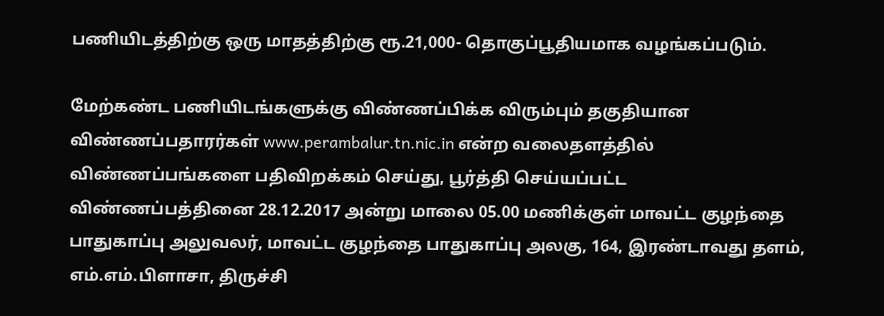பணியிடத்திற்கு ஒரு மாதத்திற்கு ரூ.21,000- தொகுப்பூதியமாக வழங்கப்படும்.

மேற்கண்ட பணியிடங்களுக்கு விண்ணப்பிக்க விரும்பும் தகுதியான விண்ணப்பதாரர்கள் www.perambalur.tn.nic.in என்ற வலைதளத்தில் விண்ணப்பங்களை பதிவிறக்கம் செய்து, பூர்த்தி செய்யப்பட்ட விண்ணப்பத்தினை 28.12.2017 அன்று மாலை 05.00 மணிக்குள் மாவட்ட குழந்தை பாதுகாப்பு அலுவலர், மாவட்ட குழந்தை பாதுகாப்பு அலகு, 164, இரண்டாவது தளம், எம்.எம்.பிளாசா, திருச்சி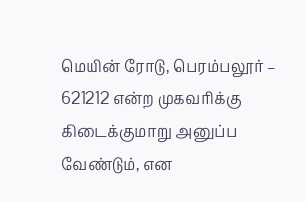மெயின் ரோடு, பெரம்பலூர் – 621212 என்ற முகவரிக்கு கிடைக்குமாறு அனுப்ப வேண்டும், என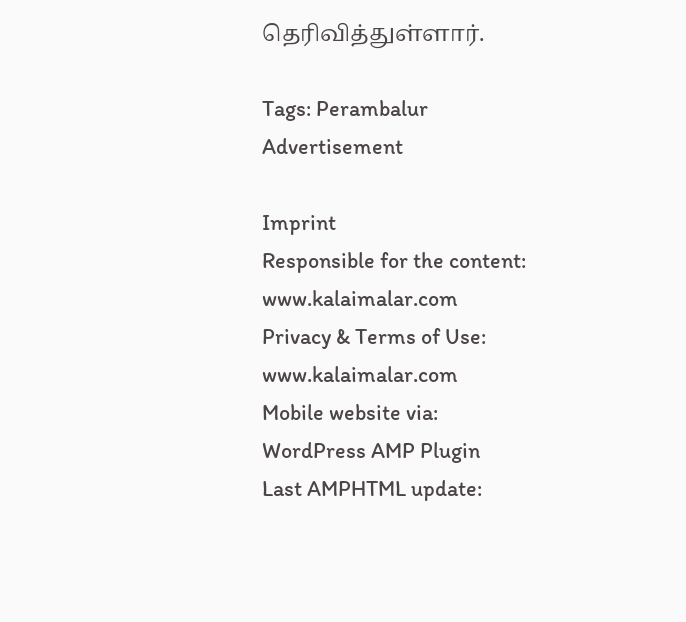தெரிவித்துள்ளார்.

Tags: Perambalur
Advertisement

Imprint
Responsible for the content:
www.kalaimalar.com
Privacy & Terms of Use:
www.kalaimalar.com
Mobile website via:
WordPress AMP Plugin
Last AMPHTML update: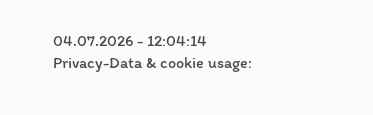04.07.2026 - 12:04:14
Privacy-Data & cookie usage: